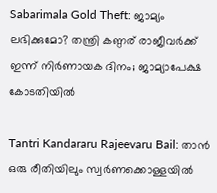Sabarimala Gold Theft: ജാമ്യം ലഭിക്കുമോ? തന്ത്രി കണ്ഠര് രാജീവർക്ക് ഇന്ന് നിർണായക ദിനം; ജാമ്യാപേക്ഷ കോടതിയിൽ

Tantri Kandararu Rajeevaru Bail: താൻ ഒരു രീതിയിലും സ്വർണക്കൊള്ളയിൽ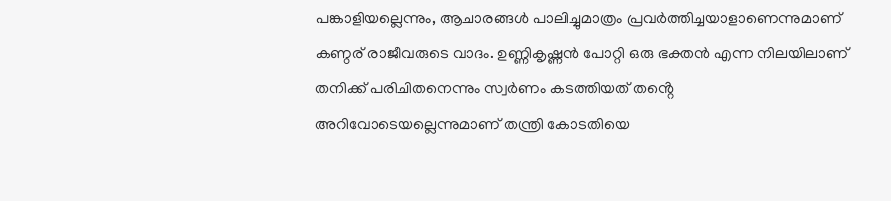പങ്കാളിയല്ലെന്നും, ആചാരങ്ങൾ പാലിച്ചുമാത്രം പ്രവർത്തിച്ചയാളാണെന്നുമാണ് കണ്ഠര് രാജീവരുടെ വാദം. ഉണ്ണികൃഷ്ണൻ പോറ്റി ഒരു ഭക്തൻ എന്ന നിലയിലാണ് തനിക്ക് പരിചിതനെന്നും സ്വർണം കടത്തിയത് തൻ്റെ അറിവോടെയല്ലെന്നുമാണ് തന്ത്രി കോടതിയെ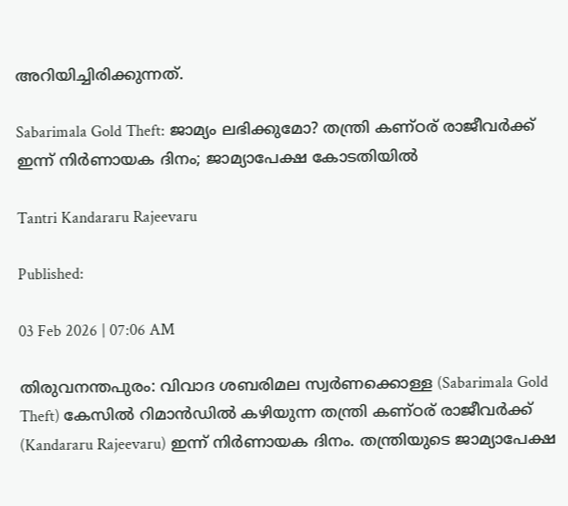അറിയിച്ചിരിക്കുന്നത്.

Sabarimala Gold Theft: ജാമ്യം ലഭിക്കുമോ? തന്ത്രി കണ്ഠര് രാജീവർക്ക് ഇന്ന് നിർണായക ദിനം; ജാമ്യാപേക്ഷ കോടതിയിൽ

Tantri Kandararu Rajeevaru

Published:

03 Feb 2026 | 07:06 AM

തിരുവനന്തപുരം: വിവാദ ശബരിമല സ്വർണക്കൊള്ള (Sabarimala Gold Theft) കേസിൽ റിമാൻഡിൽ കഴിയുന്ന തന്ത്രി കണ്ഠര് രാജീവർക്ക് (Kandararu Rajeevaru) ഇന്ന് നിർണായക ദിനം. തന്ത്രിയുടെ ജാമ്യാപേക്ഷ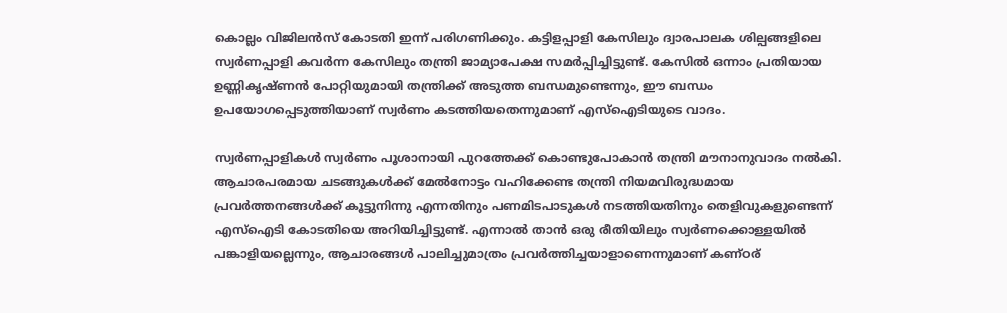കൊല്ലം വിജിലൻസ് കോടതി ഇന്ന് പരിഗണിക്കും. കട്ടിളപ്പാളി കേസിലും ദ്വാരപാലക ശില്പങ്ങളിലെ സ്വർണപ്പാളി കവർന്ന കേസിലും തന്ത്രി ജാമ്യാപേക്ഷ സമർപ്പിച്ചിട്ടുണ്ട്. കേസിൽ ഒന്നാം പ്രതിയായ ഉണ്ണികൃഷ്ണൻ പോറ്റിയുമായി തന്ത്രിക്ക് അടുത്ത ബന്ധമുണ്ടെന്നും, ഈ ബന്ധം ഉപയോഗപ്പെടുത്തിയാണ് സ്വർണം കടത്തിയതെന്നുമാണ് എസ്ഐടിയുടെ വാദം.

സ്വർണപ്പാളികൾ സ്വർണം പൂശാനായി പുറത്തേക്ക് കൊണ്ടുപോകാൻ തന്ത്രി മൗനാനുവാദം നൽകി. ആചാരപരമായ ചടങ്ങുകൾക്ക് മേൽനോട്ടം വഹിക്കേണ്ട തന്ത്രി നിയമവിരുദ്ധമായ പ്രവർത്തനങ്ങൾക്ക് കൂട്ടുനിന്നു എന്നതിനും പണമിടപാടുകൾ നടത്തിയതിനും തെളിവുകളുണ്ടെന്ന് എസ്ഐടി കോടതിയെ അറിയിച്ചിട്ടുണ്ട്. എന്നാൽ താൻ ഒരു രീതിയിലും സ്വർണക്കൊള്ളയിൽ പങ്കാളിയല്ലെന്നും, ആചാരങ്ങൾ പാലിച്ചുമാത്രം പ്രവർത്തിച്ചയാളാണെന്നുമാണ് കണ്ഠര്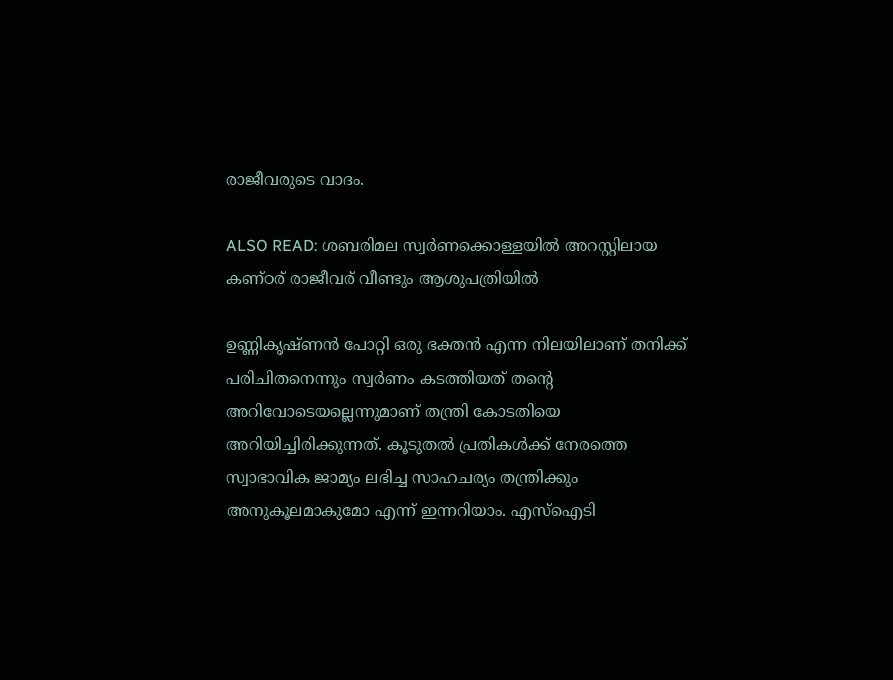രാജീവരുടെ വാദം.

ALSO READ: ശബരിമല സ്വർണക്കൊള്ളയിൽ അറസ്റ്റിലായ കണ്ഠര് രാജീവര് വീണ്ടും ആശുപത്രിയിൽ

ഉണ്ണികൃഷ്ണൻ പോറ്റി ഒരു ഭക്തൻ എന്ന നിലയിലാണ് തനിക്ക് പരിചിതനെന്നും സ്വർണം കടത്തിയത് തൻ്റെ അറിവോടെയല്ലെന്നുമാണ് തന്ത്രി കോടതിയെ അറിയിച്ചിരിക്കുന്നത്. കൂടുതൽ പ്രതികൾക്ക് നേരത്തെ സ്വാഭാവിക ജാമ്യം ലഭിച്ച സാഹചര്യം തന്ത്രിക്കും അനുകൂലമാകുമോ എന്ന് ഇന്നറിയാം. എസ്ഐടി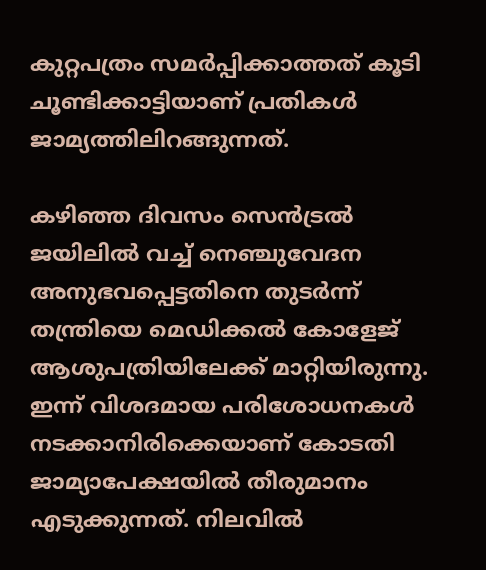കുറ്റപത്രം സമർപ്പിക്കാത്തത് കൂടി ചൂണ്ടിക്കാട്ടിയാണ് പ്രതികൾ ജാമ്യത്തിലിറങ്ങുന്നത്.

കഴിഞ്ഞ ദിവസം സെൻട്രൽ ജയിലിൽ വച്ച് നെഞ്ചുവേദന അനുഭവപ്പെട്ടതിനെ തുടർന്ന് തന്ത്രിയെ മെഡിക്കൽ കോളേജ് ആശുപത്രിയിലേക്ക് മാറ്റിയിരുന്നു. ഇന്ന് വിശദമായ പരിശോധനകൾ നടക്കാനിരിക്കെയാണ് കോടതി ജാമ്യാപേക്ഷയിൽ തീരുമാനം എടുക്കുന്നത്. നിലവിൽ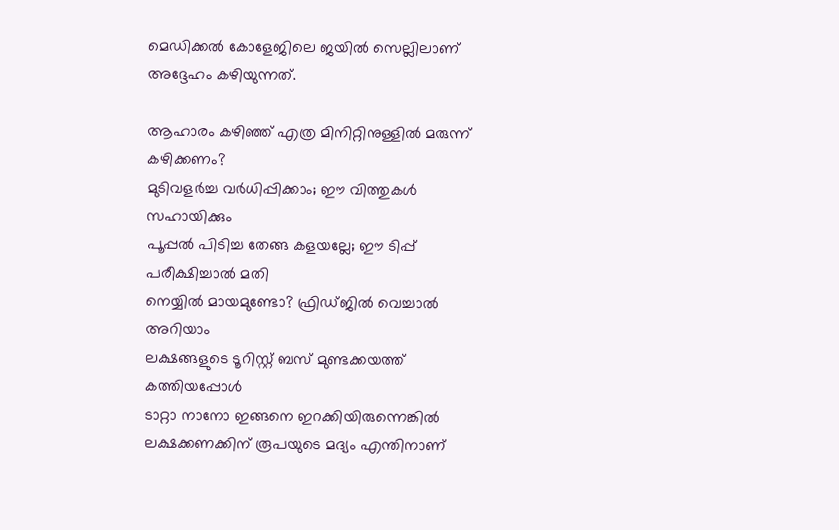മെഡിക്കൽ കോളേജിലെ ജയിൽ സെല്ലിലാണ് അദ്ദേഹം കഴിയുന്നത്.

ആഹാരം കഴിഞ്ഞ് എത്ര മിനിറ്റിനുള്ളില്‍ മരുന്ന്‌ കഴിക്കണം?
മുടിവളർച്ച വർധിപ്പിക്കാം; ഈ വിത്തുകൾ സഹായിക്കും
പൂപ്പല്‍ പിടിച്ച തേങ്ങ കളയല്ലേ; ഈ ടിപ്പ് പരീക്ഷിച്ചാല്‍ മതി
നെയ്യിൽ മായമുണ്ടോ? ഫ്രിഡ്ജിൽ വെച്ചാൽ അറിയാം
ലക്ഷങ്ങളുടെ ടൂറിസ്റ്റ് ബസ് മുണ്ടക്കയത്ത് കത്തിയപ്പോൾ
ടാറ്റാ നാനോ ഇങ്ങനെ ഇറക്കിയിരുന്നെങ്കിൽ
ലക്ഷക്കണക്കിന് രൂപയുടെ മദ്യം എന്തിനാണ്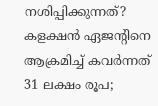നശിപ്പിക്കുന്നത്?
കളക്ഷന്‍ ഏജന്റിനെ ആക്രമിച്ച് കവര്‍ന്നത് 31 ലക്ഷം രൂപ;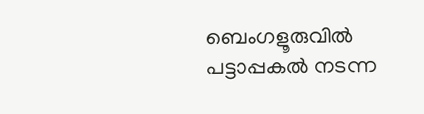ബെംഗളൂരുവില്‍ പട്ടാപ്പകല്‍ നടന്ന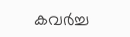കവര്‍ച്ച